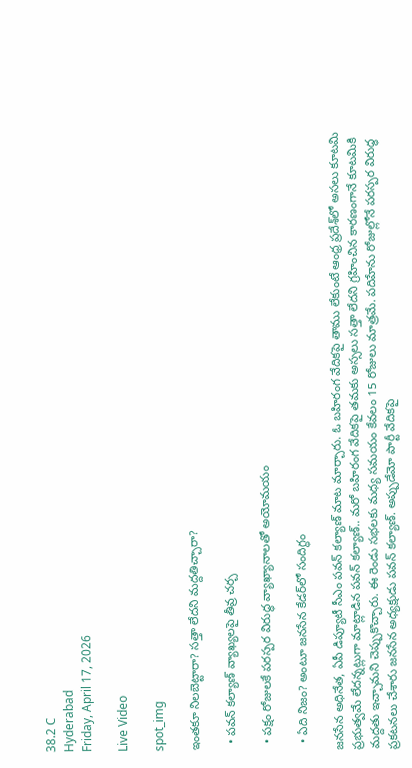38.2 C
Hyderabad
Friday, April 17, 2026

Live Video

spot_img

ఇంతకూ నిలబెట్టారా? సత్తా లేదని మద్దతిచ్చారా?

  • పవన్‌ కల్యాణ్‌ వ్యాఖ్యలపై తీవ్ర చర్చ

  • పక్షం రోజులకే పరస్పర విరుద్ధ వ్యాఖ్యానాలతో అయోమయం

  • ఏది నిజం? అంటూ జనసేన కేడర్‌లో సందిగ్ధం

జనసేన అధినేత, ఏపీ డిప్యూటీ సీఎం పవన్‌ కల్యాణ్‌ మాట మార్చారు. ఓ బహిరంగ వేదికపై తాము లేకుంటే ఆంధ్ర ప్రదేశ్‌లో అసలు కూటమి ప్రభుత్వమే లేదన్నట్లుగా మాట్లాడిన పవన్‌ కల్యాణ్‌.. మరో బహిరంగ వేదికపై తమకు అస్సలు సత్తా లేదని గ్రహించిన కారణంగానే కూటమికి మద్దతు ఇచ్చామని చెప్పుకొచ్చారు. ఈ రెండు సభలకు మధ్య సమయం కేవలం 15 రోజులు మాత్రమే. పదిహేను రోజుల్లోనే పరస్పర విరుద్ధ ప్రకటనలు చేశారు జనసేన అధ్యక్షుడు పవన్‌ కల్యాణ్‌. అప్పుడేమో పార్టీ వేదికపై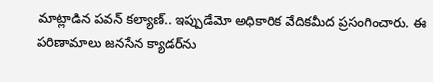మాట్లాడిన పవన్‌ కల్యాణ్‌.. ఇప్పుడేమో అధికారిక వేదికమీద ప్రసంగించారు. ఈ పరిణామాలు జనసేన క్యాడర్‌ను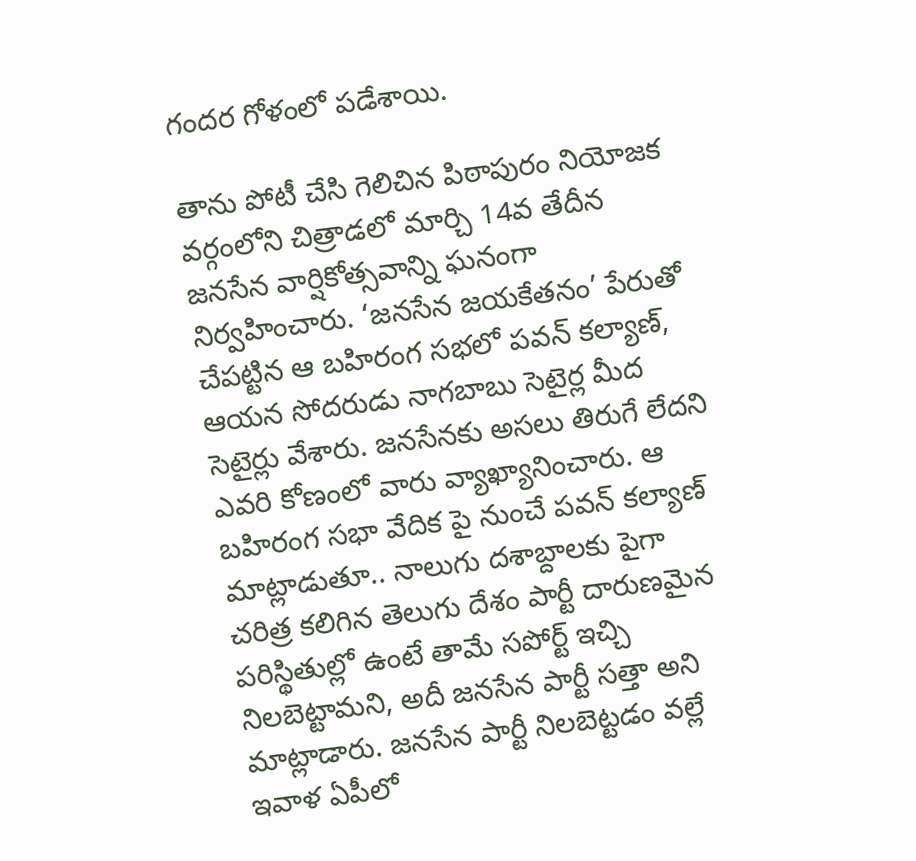గందర గోళంలో పడేశాయి.

తాను పోటీ చేసి గెలిచిన పిఠాపురం నియోజక వర్గంలోని చిత్రాడలో మార్చి 14వ తేదీన జనసేన వార్షికోత్సవాన్ని ఘనంగా నిర్వహించారు. ‘జనసేన జయకేతనం’ పేరుతో చేపట్టిన ఆ బహిరంగ సభలో పవన్‌ కల్యాణ్‌, ఆయన సోదరుడు నాగబాబు సెటైర్ల మీద సెటైర్లు వేశారు. జనసేనకు అసలు తిరుగే లేదని ఎవరి కోణంలో వారు వ్యాఖ్యానించారు. ఆ బహిరంగ సభా వేదిక పై నుంచే పవన్‌ కల్యాణ్‌ మాట్లాడుతూ.. నాలుగు దశాబ్దాలకు పైగా చరిత్ర కలిగిన తెలుగు దేశం పార్టీ దారుణమైన పరిస్థితుల్లో ఉంటే తామే సపోర్ట్‌ ఇచ్చి నిలబెట్టామని, అదీ జనసేన పార్టీ సత్తా అని మాట్లాడారు. జనసేన పార్టీ నిలబెట్టడం వల్లే ఇవాళ ఏపీలో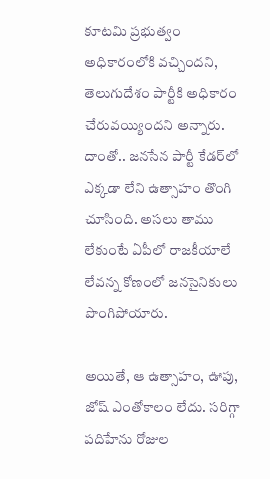కూటమి ప్రభుత్వం అధికారంలోకి వచ్చిందని, తెలుగుదేశం పార్టీకి అధికారం చేరువయ్యిందని అన్నారు. దాంతో.. జనసేన పార్టీ కేడర్‌లో ఎక్కడా లేని ఉత్సాహం తొంగి చూసింది. అసలు తాము లేకుంటే ఏపీలో రాజకీయాలే లేవన్న కోణంలో జనసైనికులు పొంగిపోయారు.

అయితే, ఆ ఉత్సాహం, ఊపు, జోష్‌ ఎంతోకాలం లేదు. సరిగ్గా పదిహేను రోజుల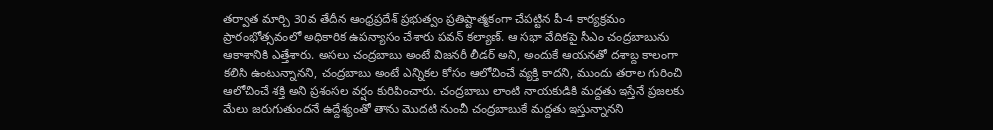తర్వాత మార్చి 30వ తేదీన ఆంధ్రప్రదేశ్‌ ప్రభుత్వం ప్రతిష్టాత్మకంగా చేపట్టిన పీ-4 కార్యక్రమం ప్రారంభోత్సవంలో అధికారిక ఉపన్యాసం చేశారు పవన్‌ కల్యాణ్‌. ఆ సభా వేదికపై సీఎం చంద్రబాబును ఆకాశానికి ఎత్తేశారు. అసలు చంద్రబాబు అంటే విజనరీ లీడర్‌ అని, అందుకే ఆయనతో దశాబ్ద కాలంగా కలిసి ఉంటున్నానని, చంద్రబాబు అంటే ఎన్నికల కోసం ఆలోచించే వ్యక్తి కాదని, ముందు తరాల గురించి ఆలోచించే శక్తి అని ప్రశంసల వర్షం కురిపించారు. చంద్రబాబు లాంటి నాయకుడికి మద్దతు ఇస్తేనే ప్రజలకు మేలు జరుగుతుందనే ఉద్దేశ్యంతో తాను మొదటి నుంచీ చంద్రబాబుకే మద్దతు ఇస్తున్నానని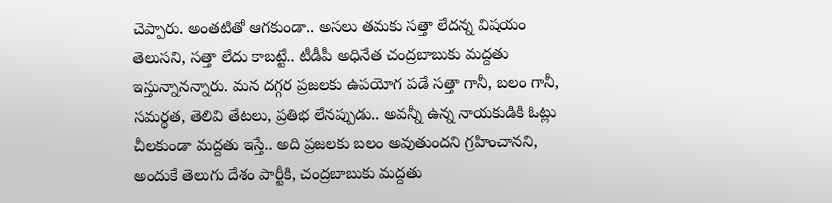చెప్పారు. అంతటితో ఆగకుండా.. అసలు తమకు సత్తా లేదన్న విషయం తెలుసని, సత్తా లేదు కాబట్టే.. టీడీపీ అధినేత చంద్రబాబుకు మద్దతు ఇస్తున్నానన్నారు. మన దగ్గర ప్రజలకు ఉపయోగ పడే సత్తా గానీ, బలం గానీ, సమర్థత, తెలివి తేటలు, ప్రతిభ లేనప్పుడు.. అవన్నీ ఉన్న నాయకుడికి ఓట్లు చీలకుండా మద్దతు ఇస్తే.. అది ప్రజలకు బలం అవుతుందని గ్రహించానని, అందుకే తెలుగు దేశం పార్టీకి, చంద్రబాబుకు మద్దతు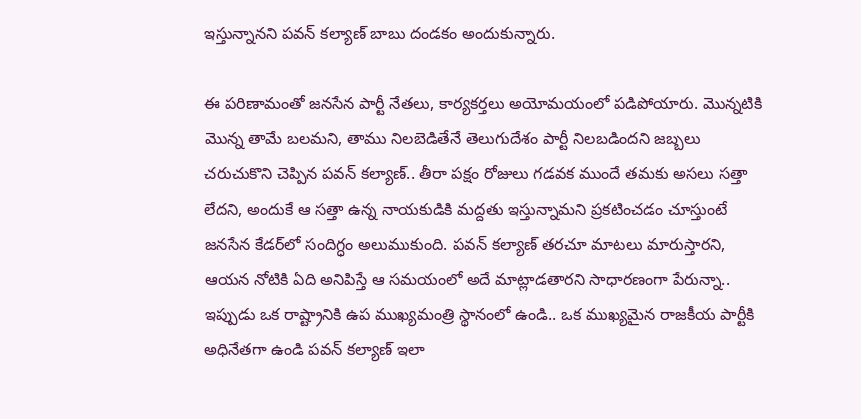ఇస్తున్నానని పవన్‌ కల్యాణ్‌ బాబు దండకం అందుకున్నారు.

ఈ పరిణామంతో జనసేన పార్టీ నేతలు, కార్యకర్తలు అయోమయంలో పడిపోయారు. మొన్నటికి మొన్న తామే బలమని, తాము నిలబెడితేనే తెలుగుదేశం పార్టీ నిలబడిందని జబ్బలు చరుచుకొని చెప్పిన పవన్‌ కల్యాణ్‌.. తీరా పక్షం రోజులు గడవక ముందే తమకు అసలు సత్తా లేదని, అందుకే ఆ సత్తా ఉన్న నాయకుడికి మద్దతు ఇస్తున్నామని ప్రకటించడం చూస్తుంటే జనసేన కేడర్‌లో సందిగ్ధం అలుముకుంది. పవన్‌ కల్యాణ్‌ తరచూ మాటలు మారుస్తారని, ఆయన నోటికి ఏది అనిపిస్తే ఆ సమయంలో అదే మాట్లాడతారని సాధారణంగా పేరున్నా.. ఇప్పుడు ఒక రాష్ట్రానికి ఉప ముఖ్యమంత్రి స్థానంలో ఉండి.. ఒక ముఖ్యమైన రాజకీయ పార్టీకి అధినేతగా ఉండి పవన్‌ కల్యాణ్ ఇలా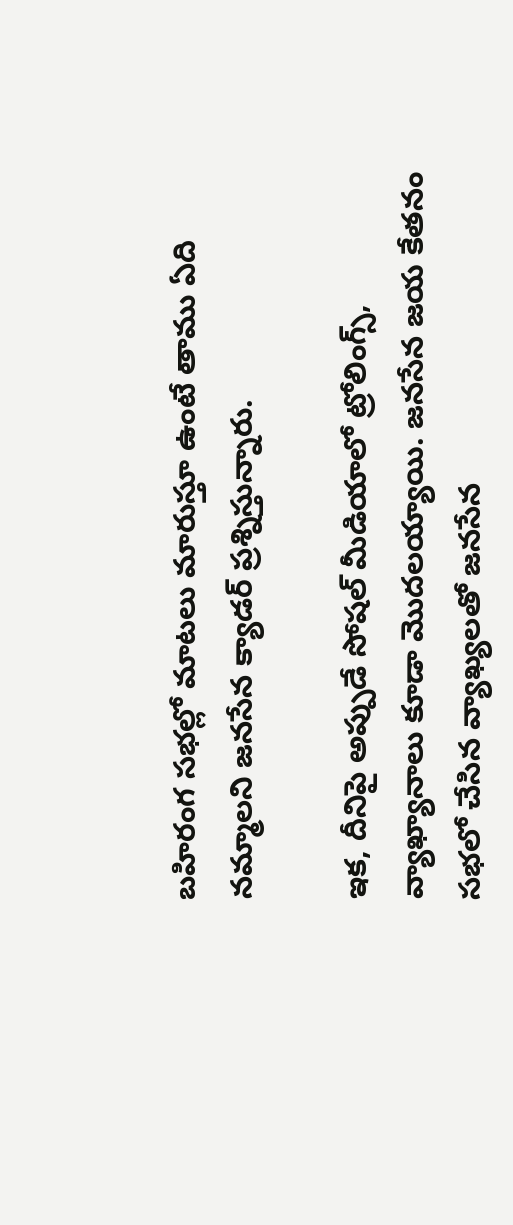బహిరంగ సభల్లో మాటలు మారుస్తూ ఉంటే తాము ఏది నమ్మాలని జనసేన క్యాడర్‌ ప్రశ్నిస్తున్నారు.

ఇక, దీనిపై అప్పుడే సోషల్‌ మీడియాలో ట్రోలింగ్స్‌, వ్యాఖ్యానాలు కూడా మొదలయ్యాయి. జనసేన జయ కేతనం సభలో చేసిన వ్యాఖ్యలతో జనసేన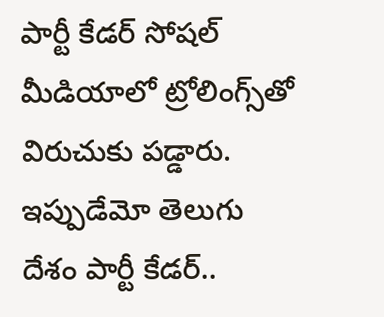పార్టీ కేడర్‌ సోషల్‌ మీడియాలో ట్రోలింగ్స్‌తో విరుచుకు పడ్డారు. ఇప్పుడేమో తెలుగు దేశం పార్టీ కేడర్‌..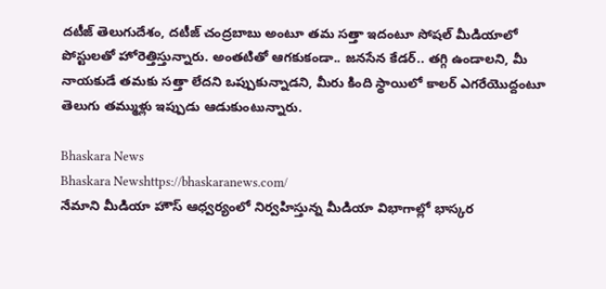దటీజ్‌ తెలుగుదేశం, దటీజ్‌ చంద్రబాబు అంటూ తమ సత్తా ఇదంటూ సోషల్‌ మీడియాలో పోస్టులతో హోరెత్తిస్తున్నారు. అంతటితో ఆగకుకండా.. జనసేన కేడర్‌.. తగ్గి ఉండాలని, మీ నాయకుడే తమకు సత్తా లేదని ఒప్పుకున్నాడని, మీరు కింది స్థాయిలో కాలర్‌ ఎగరేయొద్దంటూ తెలుగు తమ్ముళ్లు ఇప్పుడు ఆడుకుంటున్నారు.

Bhaskara News
Bhaskara Newshttps://bhaskaranews.com/
నేమాని మీడియా హౌస్ ఆధ్వర్యంలో నిర్వహిస్తున్న మీడియా విభాగాల్లో భాస్కర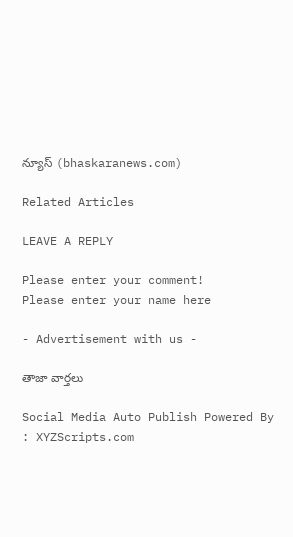న్యూస్ (bhaskaranews.com)

Related Articles

LEAVE A REPLY

Please enter your comment!
Please enter your name here

- Advertisement with us -

తాజా వార్తలు

Social Media Auto Publish Powered By : XYZScripts.com